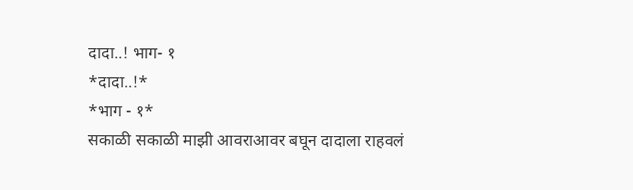दादा..! भाग- १
*दादा..!*
*भाग - १*
सकाळी सकाळी माझी आवराआवर बघून दादाला राहवलं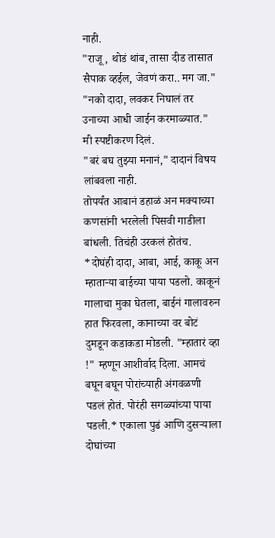नाही.
"राजू, थोडं थांब, तासा दीड तासात सैपाक व्हईल, जेवणं करा.. मग जा."
"नको दादा, लवकर निघालं तर उनाच्या आधी जाईन करमाळ्यात." मी स्पष्टीकरण दिलं.
"बरं बघ तुझ्या मनानं," दादानं विषय लांबवला नाही.
तोपर्यंत आबानं डहाळं अन मक्याच्या कणसांनी भरलेली पिसवी गाडीला बांधली. तिचंही उरकलं होतंच. *दोघंही दादा, आबा, आई, काकू अन म्हाताऱ्या बाईच्या पाया पडलो. काकूनं गालाचा मुका घेतला, बाईनं गालावरुन हात फिरवला, कानाच्या वर बोटं दुमडून कडाकडा मोडली. "म्हातारं व्हा !" म्हणून आशीर्वाद दिला. आमचं बघून बघून पोरांच्याही अंगवळणी पडलं होतं. पोरंही सगळ्यांच्या पाया पडली.* एकाला पुढं आणि दुसऱ्याला दोघांच्या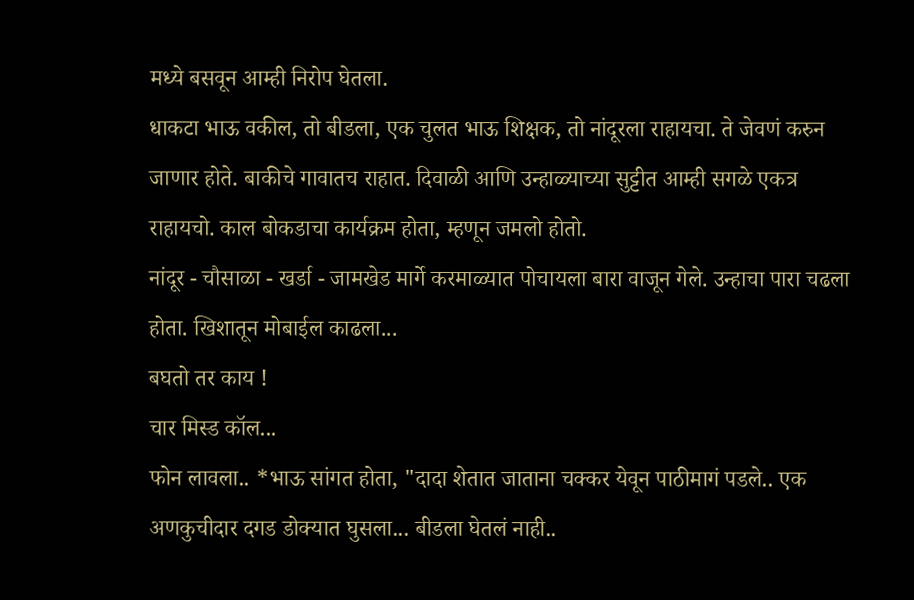मध्ये बसवून आम्ही निरोप घेतला.
धाकटा भाऊ वकील, तो बीडला, एक चुलत भाऊ शिक्षक, तो नांदूरला राहायचा. ते जेवणं करुन जाणार होते. बाकीचे गावातच राहात. दिवाळी आणि उन्हाळ्याच्या सुट्टीत आम्ही सगळे एकत्र राहायचो. काल बोकडाचा कार्यक्रम होता, म्हणून जमलो होतो.
नांदूर - चौसाळा - खर्डा - जामखेड मार्गे करमाळ्यात पोचायला बारा वाजून गेले. उन्हाचा पारा चढला होता. खिशातून मोबाईल काढला...
बघतो तर काय !
चार मिस्ड कॉल...
फोन लावला.. *भाऊ सांगत होता, "दादा शेतात जाताना चक्कर येवून पाठीमागं पडले.. एक अणकुचीदार दगड डोक्यात घुसला... बीडला घेतलं नाही..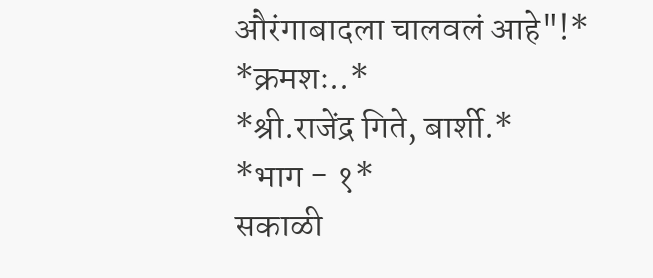औरंगाबादला चालवलं आहे"!*
*क्रमशः..*
*श्री.राजेंद्र गिते, बार्शी.*
*भाग - १*
सकाळी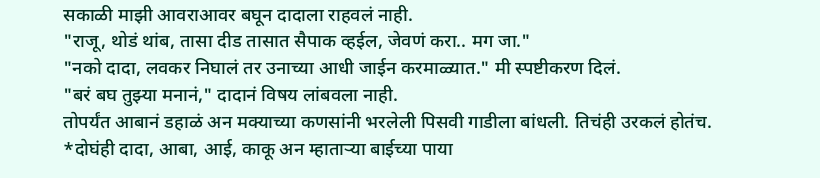सकाळी माझी आवराआवर बघून दादाला राहवलं नाही.
"राजू, थोडं थांब, तासा दीड तासात सैपाक व्हईल, जेवणं करा.. मग जा."
"नको दादा, लवकर निघालं तर उनाच्या आधी जाईन करमाळ्यात." मी स्पष्टीकरण दिलं.
"बरं बघ तुझ्या मनानं," दादानं विषय लांबवला नाही.
तोपर्यंत आबानं डहाळं अन मक्याच्या कणसांनी भरलेली पिसवी गाडीला बांधली. तिचंही उरकलं होतंच. *दोघंही दादा, आबा, आई, काकू अन म्हाताऱ्या बाईच्या पाया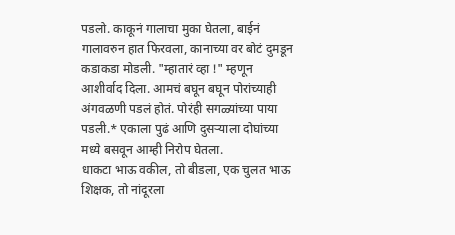पडलो. काकूनं गालाचा मुका घेतला, बाईनं गालावरुन हात फिरवला, कानाच्या वर बोटं दुमडून कडाकडा मोडली. "म्हातारं व्हा !" म्हणून आशीर्वाद दिला. आमचं बघून बघून पोरांच्याही अंगवळणी पडलं होतं. पोरंही सगळ्यांच्या पाया पडली.* एकाला पुढं आणि दुसऱ्याला दोघांच्या मध्ये बसवून आम्ही निरोप घेतला.
धाकटा भाऊ वकील, तो बीडला, एक चुलत भाऊ शिक्षक, तो नांदूरला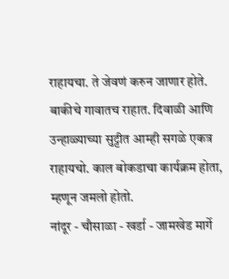राहायचा. ते जेवणं करुन जाणार होते. बाकीचे गावातच राहात. दिवाळी आणि उन्हाळ्याच्या सुट्टीत आम्ही सगळे एकत्र राहायचो. काल बोकडाचा कार्यक्रम होता, म्हणून जमलो होतो.
नांदूर - चौसाळा - खर्डा - जामखेड मार्गे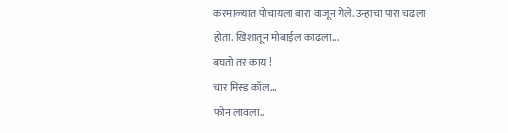करमाळ्यात पोचायला बारा वाजून गेले. उन्हाचा पारा चढला होता. खिशातून मोबाईल काढला...
बघतो तर काय !
चार मिस्ड कॉल...
फोन लावला..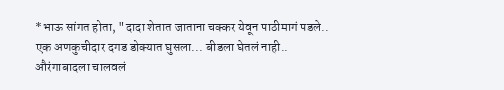*भाऊ सांगत होता, "दादा शेतात जाताना चक्कर येवून पाठीमागं पडले.. एक अणकुचीदार दगड डोक्यात घुसला... बीडला घेतलं नाही.. औरंगाबादला चालवलं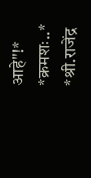आहे"!*
*क्रमशः..*
*श्री.राजेंद्र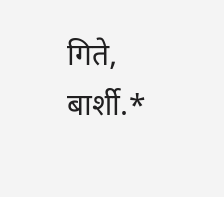गिते, बार्शी.*